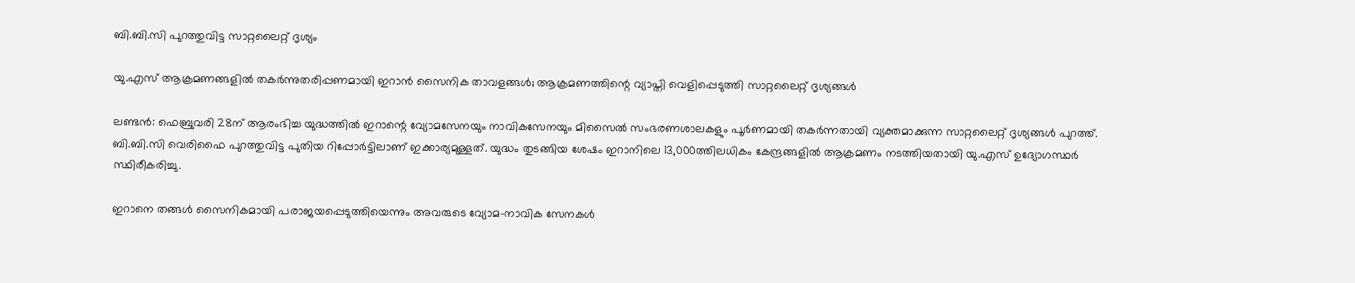ബി.ബി.സി പുറത്തുവിട്ട സാറ്റലൈറ്റ് ദൃശ്യം

യു.എസ് ആക്രമണങ്ങളിൽ തകർന്നുതരിപ്പണമായി ഇറാൻ സൈനിക താവളങ്ങൾ; ആക്രമണത്തിന്റെ വ്യാപ്തി വെളിപ്പെടുത്തി സാറ്റലൈറ്റ് ദൃശ്യങ്ങൾ

ലണ്ടൻ: ഫെബ്രുവരി 28ന് ആരംഭിച്ച യുദ്ധത്തിൽ ഇറാന്റെ വ്യോമസേനയും നാവികസേനയും മിസൈൽ സംഭരണശാലകളും പൂർണമായി തകർന്നതായി വ്യക്തമാക്കുന്ന സാറ്റലൈറ്റ് ദൃശ്യങ്ങൾ പുറത്ത്. ബി.ബി.സി വെരിഫൈ പുറത്തുവിട്ട പുതിയ റിപ്പോർട്ടിലാണ് ഇക്കാര്യമുള്ളത്. യുദ്ധം തുടങ്ങിയ ശേഷം ഇറാനിലെ 13,000ത്തിലധികം കേന്ദ്രങ്ങളിൽ ആക്രമണം നടത്തിയതായി യു.എസ് ഉദ്യോഗസ്ഥർ സ്ഥിരീകരിച്ചു.

ഇറാനെ തങ്ങൾ സൈനികമായി പരാജയപ്പെടുത്തിയെന്നും അവരുടെ വ്യോമ-നാവിക സേനകൾ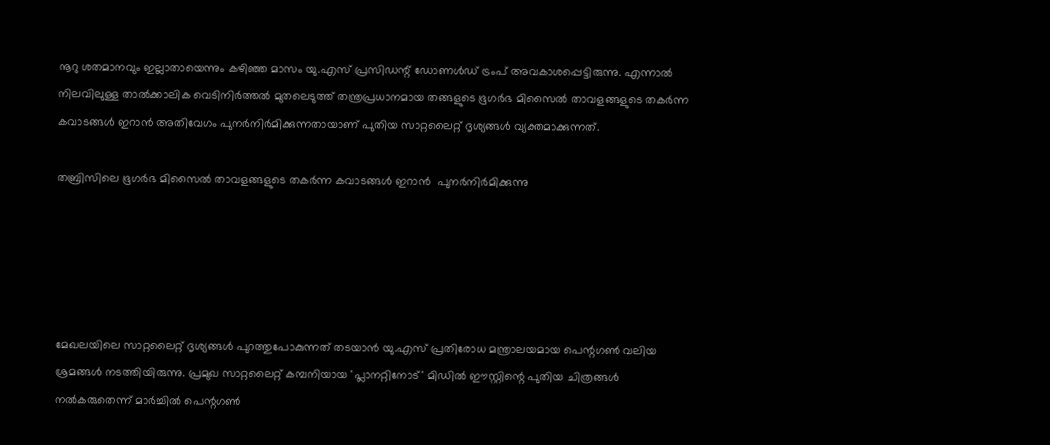നൂറു ശതമാനവും ഇല്ലാതായെന്നും കഴിഞ്ഞ മാസം യു.എസ് പ്രസിഡന്റ് ഡോണൾഡ് ട്രംപ് അവകാശപ്പെട്ടിരുന്നു. എന്നാൽ നിലവിലുള്ള താൽക്കാലിക വെടിനിർത്തൽ മുതലെടുത്ത് തന്ത്രപ്രധാനമായ തങ്ങളുടെ ഭൂഗർഭ മിസൈൽ താവളങ്ങളുടെ തകർന്ന കവാടങ്ങൾ ഇറാൻ അതിവേഗം പുനർനിർമിക്കുന്നതായാണ് പുതിയ സാറ്റലൈറ്റ് ദൃശ്യങ്ങൾ വ്യക്തമാക്കുന്നത്.

തബ്രിസിലെ ഭൂഗർഭ മിസൈൽ താവളങ്ങളുടെ തകർന്ന കവാടങ്ങൾ ഇറാൻ  പുനർനിർമിക്കുന്നു





മേഖലയിലെ സാറ്റലൈറ്റ് ദൃശ്യങ്ങൾ പുറത്തുപോകുന്നത് തടയാൻ യു.എസ് പ്രതിരോധ മന്ത്രാലയമായ പെന്റഗൺ വലിയ ശ്രമങ്ങൾ നടത്തിയിരുന്നു. പ്രമുഖ സാറ്റലൈറ്റ് കമ്പനിയായ 'പ്ലാനറ്റിനോട്' മിഡിൽ ഈസ്റ്റിന്റെ പുതിയ ചിത്രങ്ങൾ നൽകരുതെന്ന് മാർച്ചിൽ പെന്റഗൺ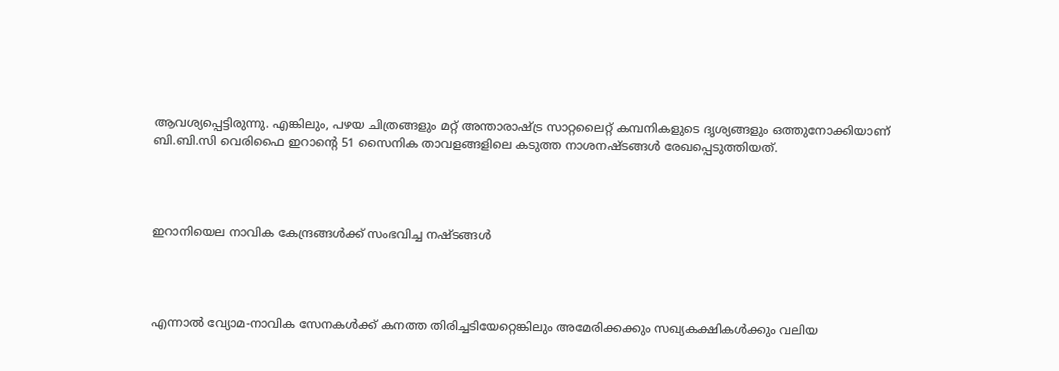ആവശ്യപ്പെട്ടിരുന്നു. എങ്കിലും, പഴയ ചിത്രങ്ങളും മറ്റ് അന്താരാഷ്ട്ര സാറ്റലൈറ്റ് കമ്പനികളുടെ ദൃശ്യങ്ങളും ഒത്തുനോക്കിയാണ് ബി.ബി.സി വെരിഫൈ ഇറാന്റെ 51 സൈനിക താവളങ്ങളിലെ കടുത്ത നാശനഷ്ടങ്ങൾ രേഖപ്പെടുത്തിയത്.




ഇറാനിയെല നാവിക കേന്ദ്രങ്ങൾക്ക് സംഭവിച്ച നഷ്ടങ്ങൾ




എന്നാൽ വ്യോമ-നാവിക സേനകൾക്ക് കനത്ത തിരിച്ചടിയേറ്റെങ്കിലും അമേരിക്കക്കും സഖ്യകക്ഷികൾക്കും വലിയ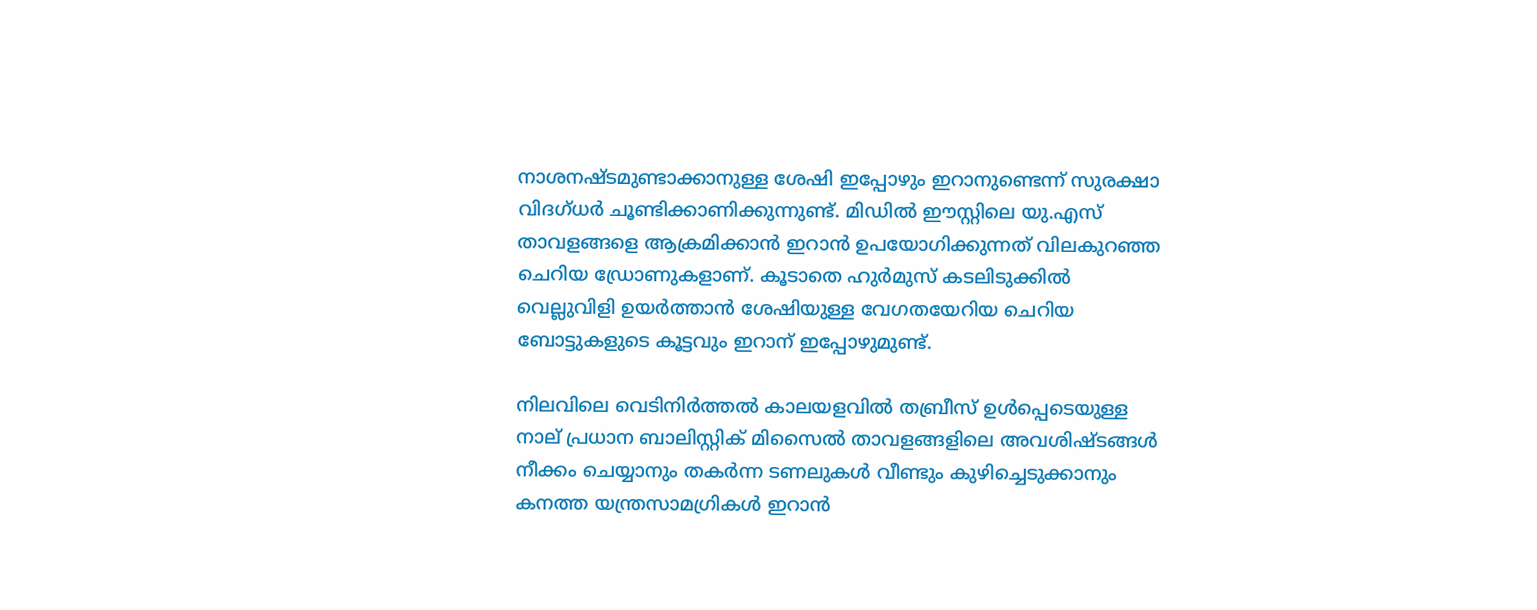നാശനഷ്ടമുണ്ടാക്കാനുള്ള ശേഷി ഇപ്പോഴും ഇറാനുണ്ടെന്ന് സുരക്ഷാ വിദഗ്ധർ ചൂണ്ടിക്കാണിക്കുന്നുണ്ട്. മിഡിൽ ഈസ്റ്റിലെ യു.എസ് താവളങ്ങളെ ആക്രമിക്കാൻ ഇറാൻ ഉപയോഗിക്കുന്നത് വിലകുറഞ്ഞ ചെറിയ ഡ്രോണുകളാണ്. കൂടാതെ ഹുർമുസ് കടലിടുക്കിൽ വെല്ലുവിളി ഉയർത്താൻ ശേഷിയുള്ള വേഗതയേറിയ ചെറിയ ബോട്ടുകളുടെ കൂട്ടവും ഇറാന് ഇപ്പോഴുമുണ്ട്.

നിലവിലെ വെടിനിർത്തൽ കാലയളവിൽ തബ്രീസ് ഉൾപ്പെടെയുള്ള നാല് പ്രധാന ബാലിസ്റ്റിക് മിസൈൽ താവളങ്ങളിലെ അവശിഷ്ടങ്ങൾ നീക്കം ചെയ്യാനും തകർന്ന ടണലുകൾ വീണ്ടും കുഴിച്ചെടുക്കാനും കനത്ത യന്ത്രസാമഗ്രികൾ ഇറാൻ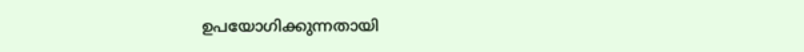ഉപയോഗിക്കുന്നതായി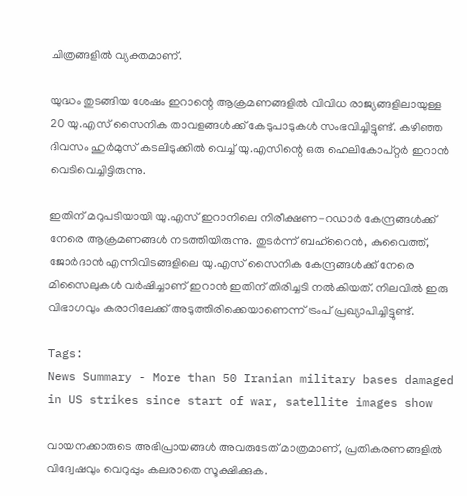ചിത്രങ്ങളിൽ വ്യക്തമാണ്.

യുദ്ധം തുടങ്ങിയ ശേഷം ഇറാന്റെ ആക്രമണങ്ങളിൽ വിവിധ രാജ്യങ്ങളിലായുള്ള 20 യു.എസ് സൈനിക താവളങ്ങൾക്ക് കേടുപാടുകൾ സംഭവിച്ചിട്ടുണ്ട്. കഴിഞ്ഞ ദിവസം ഹുർമുസ് കടലിടുക്കിൽ വെച്ച് യു.എസിന്റെ ഒരു ഹെലികോപ്റ്റർ ഇറാൻ വെടിവെച്ചിട്ടിരുന്നു.

ഇതിന് മറുപടിയായി യു.എസ് ഇറാനിലെ നിരീക്ഷണ-റഡാർ കേന്ദ്രങ്ങൾക്ക് നേരെ ആക്രമണങ്ങൾ നടത്തിയിരുന്നു. തുടർന്ന് ബഹ്റൈൻ, കുവൈത്ത്, ജോർദാൻ എന്നിവിടങ്ങളിലെ യു.എസ് സൈനിക കേന്ദ്രങ്ങൾക്ക് നേരെ മിസൈലുകൾ വർഷിച്ചാണ് ഇറാൻ ഇതിന് തിരിച്ചടി നൽകിയത്. നിലവിൽ ഇരു വിഭാഗവും കരാറിലേക്ക് അടുത്തിരിക്കെയാണെന്ന് ട്രംപ് പ്രഖ്യാപിച്ചിട്ടുണ്ട്.

Tags:
News Summary - More than 50 Iranian military bases damaged in US strikes since start of war, satellite images show

വായനക്കാരുടെ അഭിപ്രായങ്ങള്‍ അവരുടേത് മാത്രമാണ്, പ്രതികരണങ്ങളിൽ വിദ്വേഷവും വെറുപ്പും കലരാതെ സൂക്ഷിക്കുക.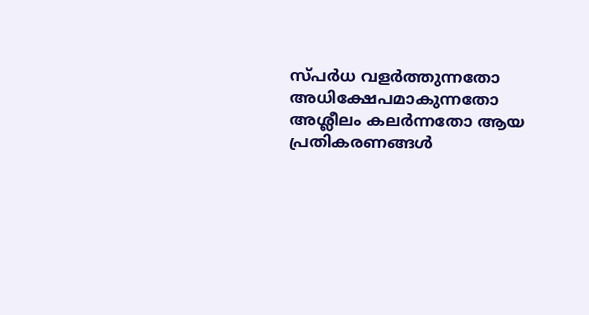സ്പർധ വളർത്തുന്നതോ അധിക്ഷേപമാകുന്നതോ അശ്ലീലം കലർന്നതോ ആയ പ്രതികരണങ്ങൾ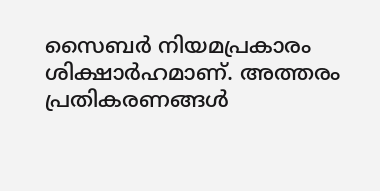സൈബർ നിയമപ്രകാരം ശിക്ഷാർഹമാണ്. അത്തരം പ്രതികരണങ്ങൾ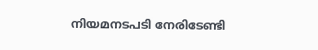നിയമനടപടി നേരിടേണ്ടി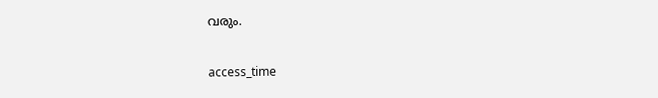വരും.

access_time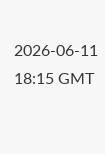2026-06-11 18:15 GMT